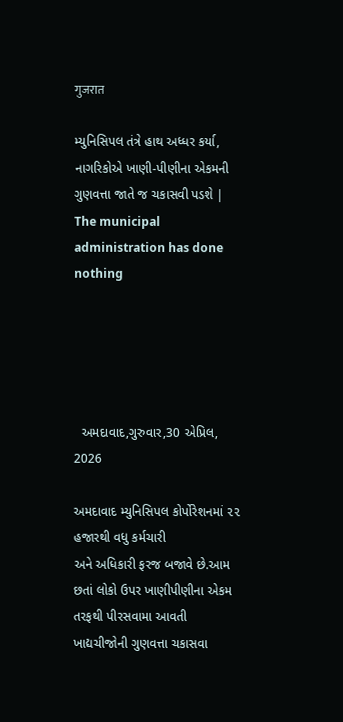गुजरात

મ્યુનિસિપલ તંત્રે હાથ અધ્ધર કર્યા, નાગરિકોએ ખાણી-પીણીના એકમની ગુણવત્તા જાતે જ ચકાસવી પડશે | The municipal administration has done nothing





  અમદાવાદ,ગુરુવાર,30 એપ્રિલ, 2026

અમદાવાદ મ્યુનિસિપલ કોર્પોરેશનમાં ૨૨ હજારથી વધુ કર્મચારી
અને અધિકારી ફરજ બજાવે છે.આમ છતાં લોકો ઉપર ખાણીપીણીના એકમ તરફથી પીરસવામા આવતી
ખાદ્યચીજોની ગુણવત્તા ચકાસવા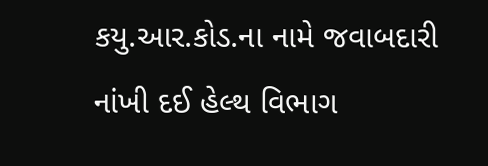કયુ.આર.કોડ.ના નામે જવાબદારી નાંખી દઈ હેલ્થ વિભાગ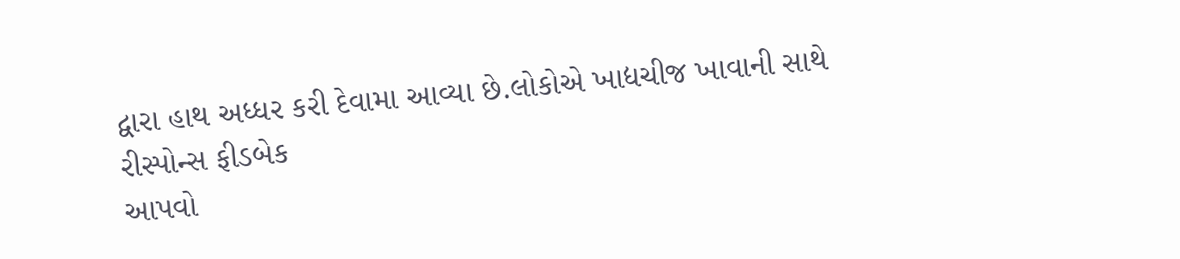દ્વારા હાથ અધ્ધર કરી દેવામા આવ્યા છે.લોકોએ ખાદ્યચીજ ખાવાની સાથે રીસ્પોન્સ ફીડબેક
આપવો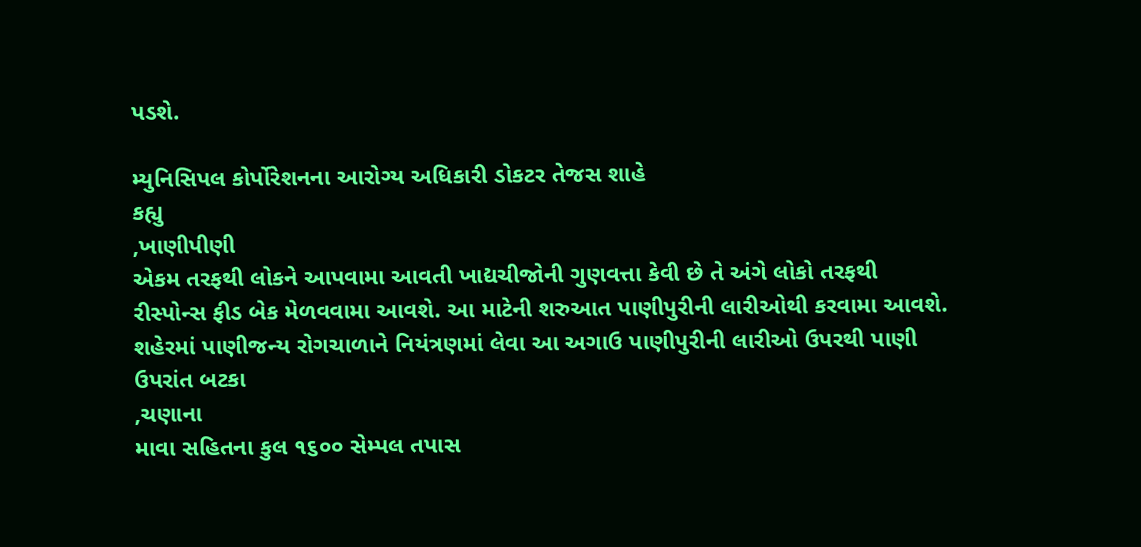પડશે.

મ્યુનિસિપલ કોર્પોરેશનના આરોગ્ય અધિકારી ડોકટર તેજસ શાહે
કહ્યુ
,ખાણીપીણી
એકમ તરફથી લોકને આપવામા આવતી ખાદ્યચીજોની ગુણવત્તા કેવી છે તે અંગે લોકો તરફથી
રીસ્પોન્સ ફીડ બેક મેળવવામા આવશે. આ માટેની શરુઆત પાણીપુરીની લારીઓથી કરવામા આવશે.
શહેરમાં પાણીજન્ય રોગચાળાને નિયંત્રણમાં લેવા આ અગાઉ પાણીપુરીની લારીઓ ઉપરથી પાણી
ઉપરાંત બટકા
,ચણાના
માવા સહિતના કુલ ૧૬૦૦ સેમ્પલ તપાસ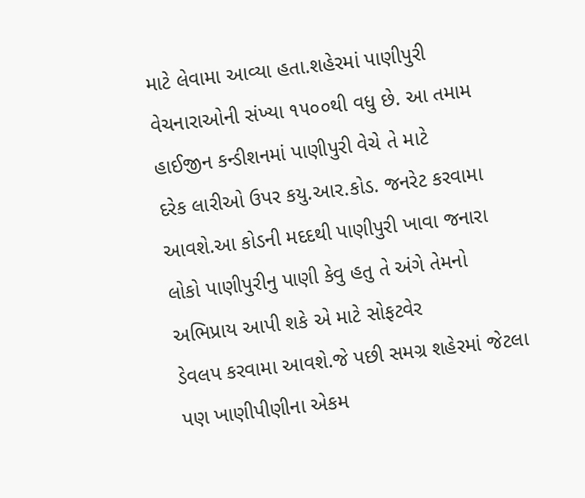માટે લેવામા આવ્યા હતા.શહેરમાં પાણીપુરી
વેચનારાઓની સંખ્યા ૧૫૦૦થી વધુ છે. આ તમામ હાઈજીન કન્ડીશનમાં પાણીપુરી વેચે તે માટે
દરેક લારીઓ ઉપર કયુ.આર.કોડ. જનરેટ કરવામા આવશે.આ કોડની મદદથી પાણીપુરી ખાવા જનારા
લોકો પાણીપુરીનુ પાણી કેવુ હતુ તે અંગે તેમનો અભિપ્રાય આપી શકે એ માટે સોફટવેર
ડેવલપ કરવામા આવશે.જે પછી સમગ્ર શહેરમાં જેટલા પણ ખાણીપીણીના એકમ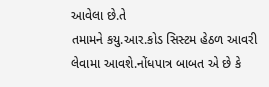આવેલા છે.તે
તમામને કયુ.આર.કોડ સિસ્ટમ હેઠળ આવરી લેવામા આવશે.નોંધપાત્ર બાબત એ છે કે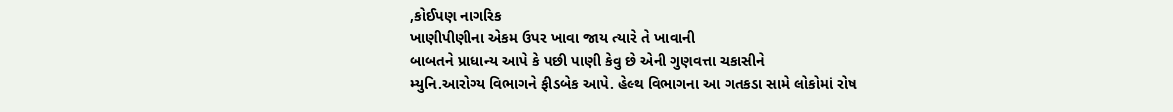,કોઈપણ નાગરિક
ખાણીપીણીના એકમ ઉપર ખાવા જાય ત્યારે તે ખાવાની
બાબતને પ્રાધાન્ય આપે કે પછી પાણી કેવુ છે એની ગુણવત્તા ચકાસીને
મ્યુનિ.આરોગ્ય વિભાગને ફીડબેક આપે. હેલ્થ વિભાગના આ ગતકડા સામે લોકોમાં રોષ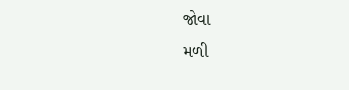જોવા
મળી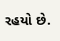રહયો છે.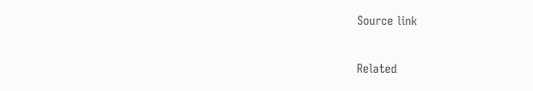Source link

Related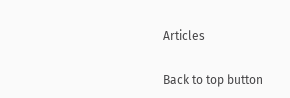Articles

Back to top button